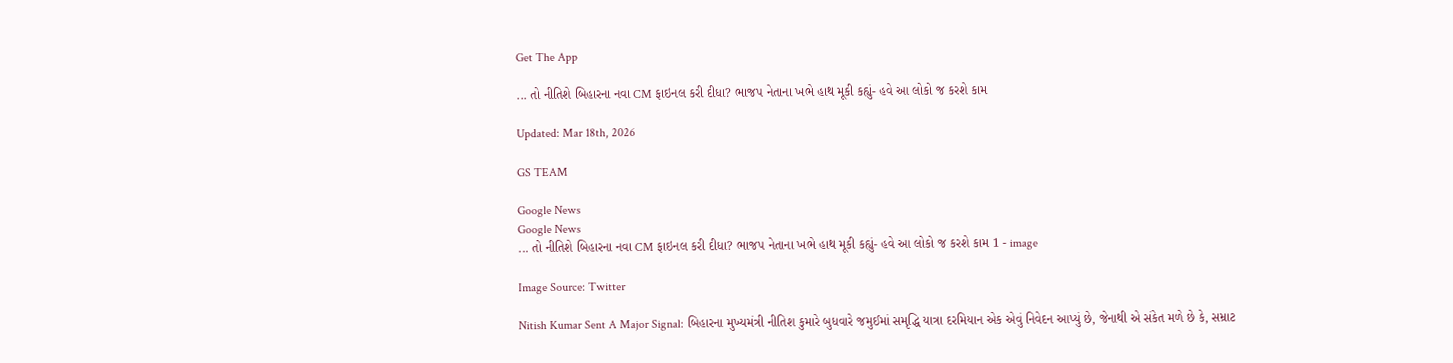Get The App

... તો નીતિશે બિહારના નવા CM ફાઇનલ કરી દીધા? ભાજપ નેતાના ખભે હાથ મૂકી કહ્યું- હવે આ લોકો જ કરશે કામ

Updated: Mar 18th, 2026

GS TEAM

Google News
Google News
... તો નીતિશે બિહારના નવા CM ફાઇનલ કરી દીધા? ભાજપ નેતાના ખભે હાથ મૂકી કહ્યું- હવે આ લોકો જ કરશે કામ 1 - image

Image Source: Twitter

Nitish Kumar Sent A Major Signal: બિહારના મુખ્યમંત્રી નીતિશ કુમારે બુધવારે જમુઈમાં સમૃદ્ધિ યાત્રા દરમિયાન એક એવું નિવેદન આપ્યું છે, જેનાથી એ સંકેત મળે છે કે, સમ્રાટ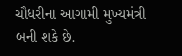ચૌધરીના આગામી મુખ્યમંત્રી બની શકે છે.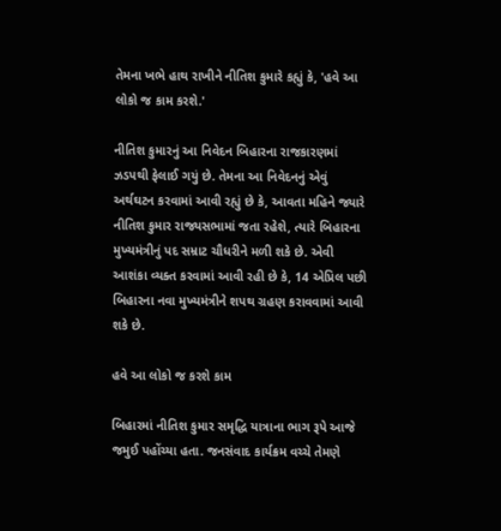તેમના ખભે હાથ રાખીને નીતિશ કુમારે કહ્યું કે, 'હવે આ લોકો જ કામ કરશે.'

નીતિશ કુમારનું આ નિવેદન બિહારના રાજકારણમાં ઝડપથી ફેલાઈ ગયું છે. તેમના આ નિવેદનનું એવું અર્થઘટન કરવામાં આવી રહ્યું છે કે, આવતા મહિને જ્યારે નીતિશ કુમાર રાજ્યસભામાં જતા રહેશે, ત્યારે બિહારના મુખ્યમંત્રીનું પદ સમ્રાટ ચૌધરીને મળી શકે છે. એવી આશંકા વ્યક્ત કરવામાં આવી રહી છે કે, 14 એપ્રિલ પછી બિહારના નવા મુખ્યમંત્રીને શપથ ગ્રહણ કરાવવામાં આવી શકે છે.

હવે આ લોકો જ કરશે કામ

બિહારમાં નીતિશ કુમાર સમૃદ્ધિ યાત્રાના ભાગ રૂપે આજે જમુઈ પહોંચ્યા હતા. જનસંવાદ કાર્યક્રમ વચ્ચે તેમણે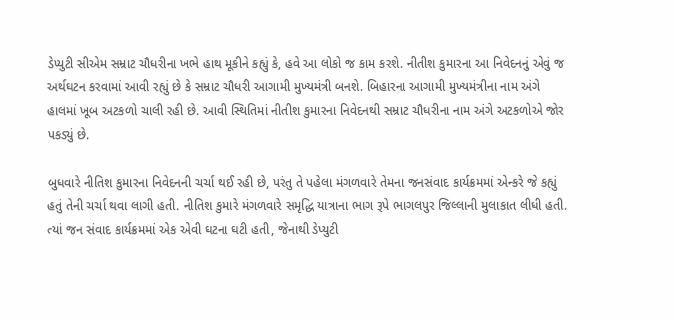ડેપ્યુટી સીએમ સમ્રાટ ચૌધરીના ખભે હાથ મૂકીને કહ્યું કે, હવે આ લોકો જ કામ કરશે. નીતીશ કુમારના આ નિવેદનનું એવું જ અર્થઘટન કરવામાં આવી રહ્યું છે કે સમ્રાટ ચૌધરી આગામી મુખ્યમંત્રી બનશે. બિહારના આગામી મુખ્યમંત્રીના નામ અંગે હાલમાં ખૂબ અટકળો ચાલી રહી છે. આવી સ્થિતિમાં નીતીશ કુમારના નિવેદનથી સમ્રાટ ચૌધરીના નામ અંગે અટકળોએ જોર પકડ્યું છે.

બુધવારે નીતિશ કુમારના નિવેદનની ચર્ચા થઈ રહી છે, પરંતુ તે પહેલા મંગળવારે તેમના જનસંવાદ કાર્યક્રમમાં એન્કરે જે કહ્યું હતું તેની ચર્ચા થવા લાગી હતી. નીતિશ કુમારે મંગળવારે સમૃદ્ધિ યાત્રાના ભાગ રૂપે ભાગલપુર જિલ્લાની મુલાકાત લીધી હતી. ત્યાં જન સંવાદ કાર્યક્રમમાં એક એવી ઘટના ઘટી હતી, જેનાથી ડેપ્યુટી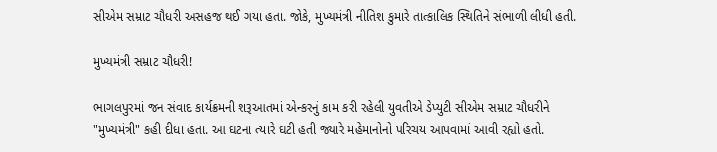સીએમ સમ્રાટ ચૌધરી અસહજ થઈ ગયા હતા. જોકે, મુખ્યમંત્રી નીતિશ કુમારે તાત્કાલિક સ્થિતિને સંભાળી લીધી હતી.

મુખ્યમંત્રી સમ્રાટ ચૌધરી!

ભાગલપુરમાં જન સંવાદ કાર્યક્રમની શરૂઆતમાં એન્કરનું કામ કરી રહેલી યુવતીએ ડેપ્યુટી સીએમ સમ્રાટ ચૌધરીને "મુખ્યમંત્રી" કહી દીધા હતા. આ ઘટના ત્યારે ઘટી હતી જ્યારે મહેમાનોનો પરિચય આપવામાં આવી રહ્યો હતો.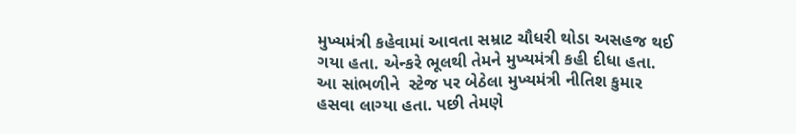મુખ્યમંત્રી કહેવામાં આવતા સમ્રાટ ચૌધરી થોડા અસહજ થઈ ગયા હતા. એન્કરે ભૂલથી તેમને મુખ્યમંત્રી કહી દીધા હતા. આ સાંભળીને  સ્ટેજ પર બેઠેલા મુખ્યમંત્રી નીતિશ કુમાર હસવા લાગ્યા હતા. પછી તેમણે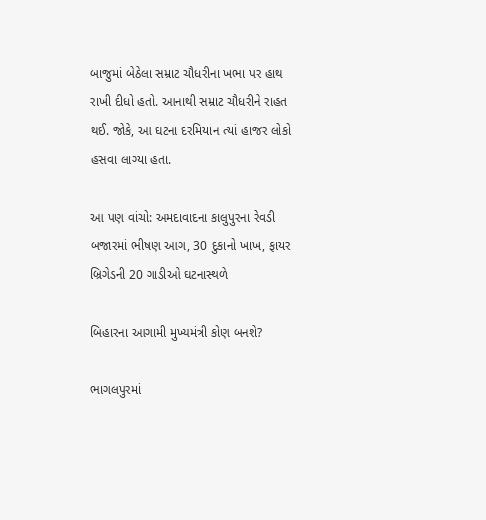બાજુમાં બેઠેલા સમ્રાટ ચૌધરીના ખભા પર હાથ રાખી દીધો હતો. આનાથી સમ્રાટ ચૌધરીને રાહત થઈ. જોકે, આ ઘટના દરમિયાન ત્યાં હાજર લોકો હસવા લાગ્યા હતા.

આ પણ વાંચો: અમદાવાદના કાલુપુરના રેવડી બજારમાં ભીષણ આગ, 30 દુકાનો ખાખ, ફાયર બ્રિગેડની 20 ગાડીઓ ઘટનાસ્થળે

બિહારના આગામી મુખ્યમંત્રી કોણ બનશે?

ભાગલપુરમાં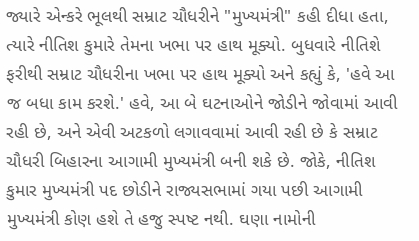જ્યારે એન્કરે ભૂલથી સમ્રાટ ચૌધરીને "મુખ્યમંત્રી" કહી દીધા હતા, ત્યારે નીતિશ કુમારે તેમના ખભા પર હાથ મૂક્યો. બુધવારે નીતિશે ફરીથી સમ્રાટ ચૌધરીના ખભા પર હાથ મૂક્યો અને કહ્યું કે, 'હવે આ જ બધા કામ કરશે.' હવે, આ બે ઘટનાઓને જોડીને જોવામાં આવી રહી છે, અને એવી અટકળો લગાવવામાં આવી રહી છે કે સમ્રાટ ચૌધરી બિહારના આગામી મુખ્યમંત્રી બની શકે છે. જોકે, નીતિશ કુમાર મુખ્યમંત્રી પદ છોડીને રાજ્યસભામાં ગયા પછી આગામી મુખ્યમંત્રી કોણ હશે તે હજુ સ્પષ્ટ નથી. ઘણા નામોની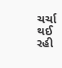ચર્ચા થઈ રહી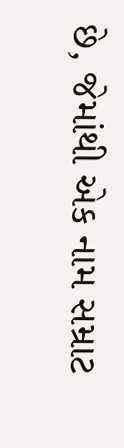છે, જેમાંથી એક નામ સમ્રાટ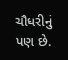ચૌધરીનું પણ છે.